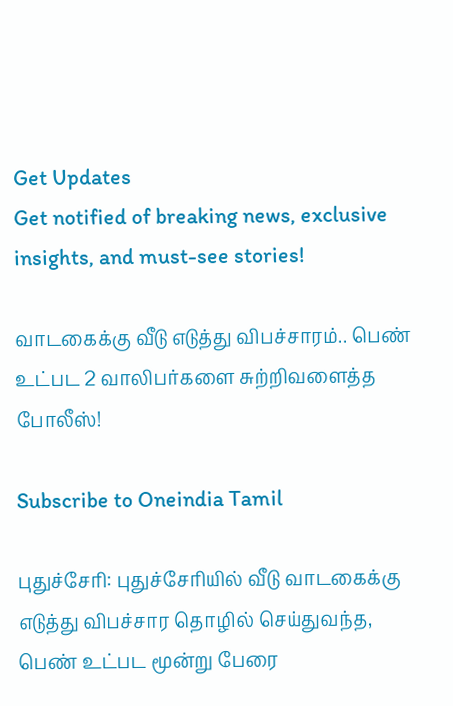Get Updates
Get notified of breaking news, exclusive insights, and must-see stories!

வாடகைக்கு வீடு எடுத்து விபச்சாரம்.. பெண் உட்பட 2 வாலிபர்களை சுற்றிவளைத்த போலீஸ்!

Subscribe to Oneindia Tamil

புதுச்சேரி: புதுச்சேரியில் வீடு வாடகைக்கு எடுத்து விபச்சார தொழில் செய்துவந்த, பெண் உட்பட மூன்று பேரை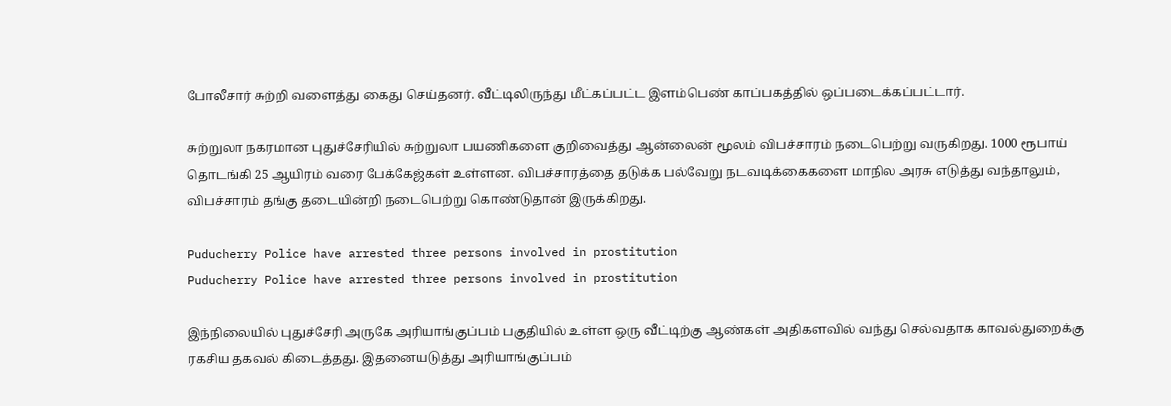போலீசார் சுற்றி வளைத்து கைது செய்தனர். வீட்டிலிருந்து மீட்கப்பட்ட இளம்பெண் காப்பகத்தில் ஒப்படைக்கப்பட்டார்.

சுற்றுலா நகரமான புதுச்சேரியில் சுற்றுலா பயணிகளை குறிவைத்து ஆன்லைன் மூலம் விபச்சாரம் நடைபெற்று வருகிறது. 1000 ரூபாய் தொடங்கி 25 ஆயிரம் வரை பேக்கேஜ்கள் உள்ளன. விபச்சாரத்தை தடுக்க பல்வேறு நடவடிக்கைகளை மாநில அரசு எடுத்து வந்தாலும், விபச்சாரம் தங்கு தடையின்றி நடைபெற்று கொண்டுதான் இருக்கிறது.

Puducherry Police have arrested three persons involved in prostitution
Puducherry Police have arrested three persons involved in prostitution

இந்நிலையில் புதுச்சேரி அருகே அரியாங்குப்பம் பகுதியில் உள்ள ஒரு வீட்டிற்கு ஆண்கள் அதிகளவில் வந்து செல்வதாக காவல்துறைக்கு ரகசிய தகவல் கிடைத்தது. இதனையடுத்து அரியாங்குப்பம்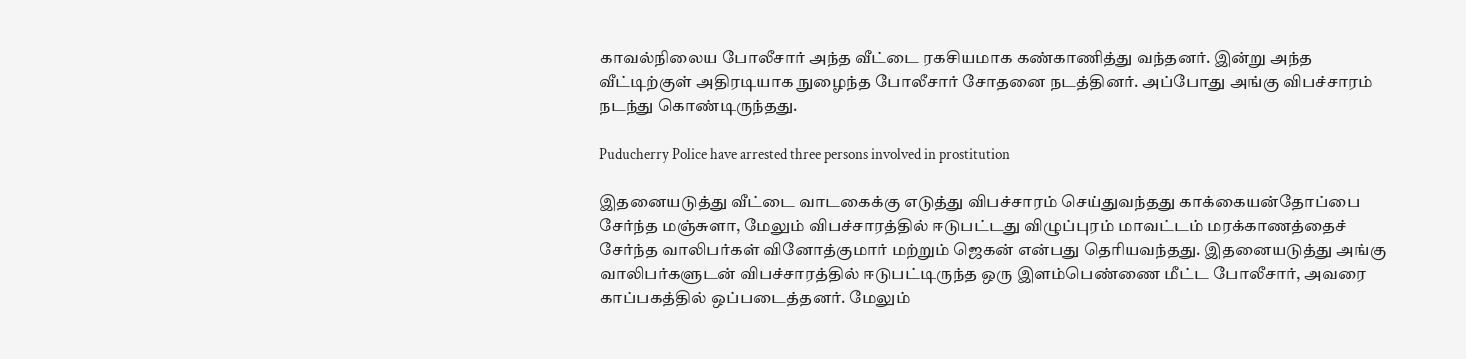காவல்நிலைய போலீசார் அந்த வீட்டை ரகசியமாக கண்காணித்து வந்தனர். இன்று அந்த வீட்டிற்குள் அதிரடியாக நுழைந்த போலீசார் சோதனை நடத்தினர். அப்போது அங்கு விபச்சாரம் நடந்து கொண்டிருந்தது.

Puducherry Police have arrested three persons involved in prostitution

இதனையடுத்து வீட்டை வாடகைக்கு எடுத்து விபச்சாரம் செய்துவந்தது காக்கையன்தோப்பை சேர்ந்த மஞ்சுளா, மேலும் விபச்சாரத்தில் ஈடுபட்டது விழுப்புரம் மாவட்டம் மரக்காணத்தைச் சேர்ந்த வாலிபர்கள் வினோத்குமார் மற்றும் ஜெகன் என்பது தெரியவந்தது. இதனையடுத்து அங்கு வாலிபர்களுடன் விபச்சாரத்தில் ஈடுபட்டிருந்த ஒரு இளம்பெண்ணை மீட்ட போலீசார், அவரை காப்பகத்தில் ஒப்படைத்தனர். மேலும்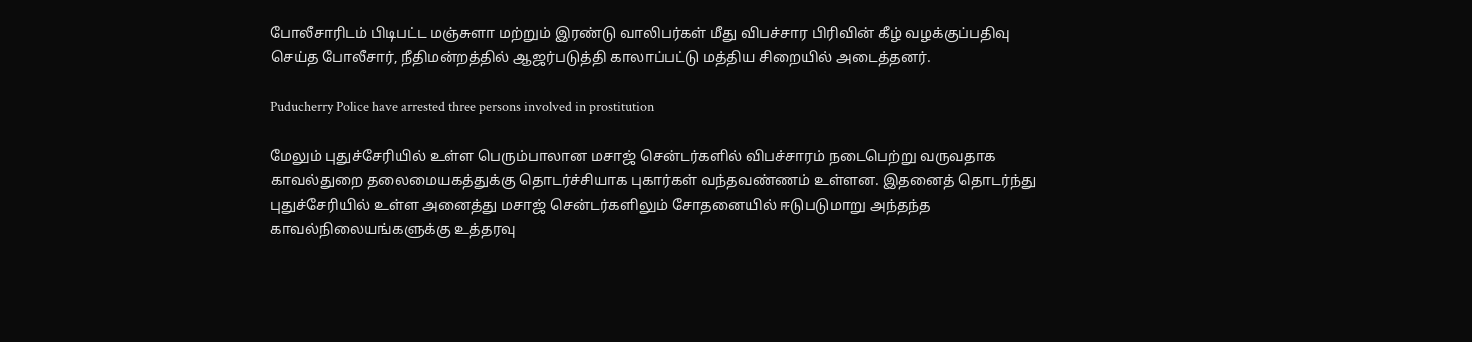போலீசாரிடம் பிடிபட்ட மஞ்சுளா மற்றும் இரண்டு வாலிபர்கள் மீது விபச்சார பிரிவின் கீழ் வழக்குப்பதிவு செய்த போலீசார், நீதிமன்றத்தில் ஆஜர்படுத்தி காலாப்பட்டு மத்திய சிறையில் அடைத்தனர்.

Puducherry Police have arrested three persons involved in prostitution

மேலும் புதுச்சேரியில் உள்ள பெரும்பாலான மசாஜ் சென்டர்களில் விபச்சாரம் நடைபெற்று வருவதாக காவல்துறை தலைமையகத்துக்கு தொடர்ச்சியாக புகார்கள் வந்தவண்ணம் உள்ளன. இதனைத் தொடர்ந்து புதுச்சேரியில் உள்ள அனைத்து மசாஜ் சென்டர்களிலும் சோதனையில் ஈடுபடுமாறு அந்தந்த காவல்நிலையங்களுக்கு உத்தரவு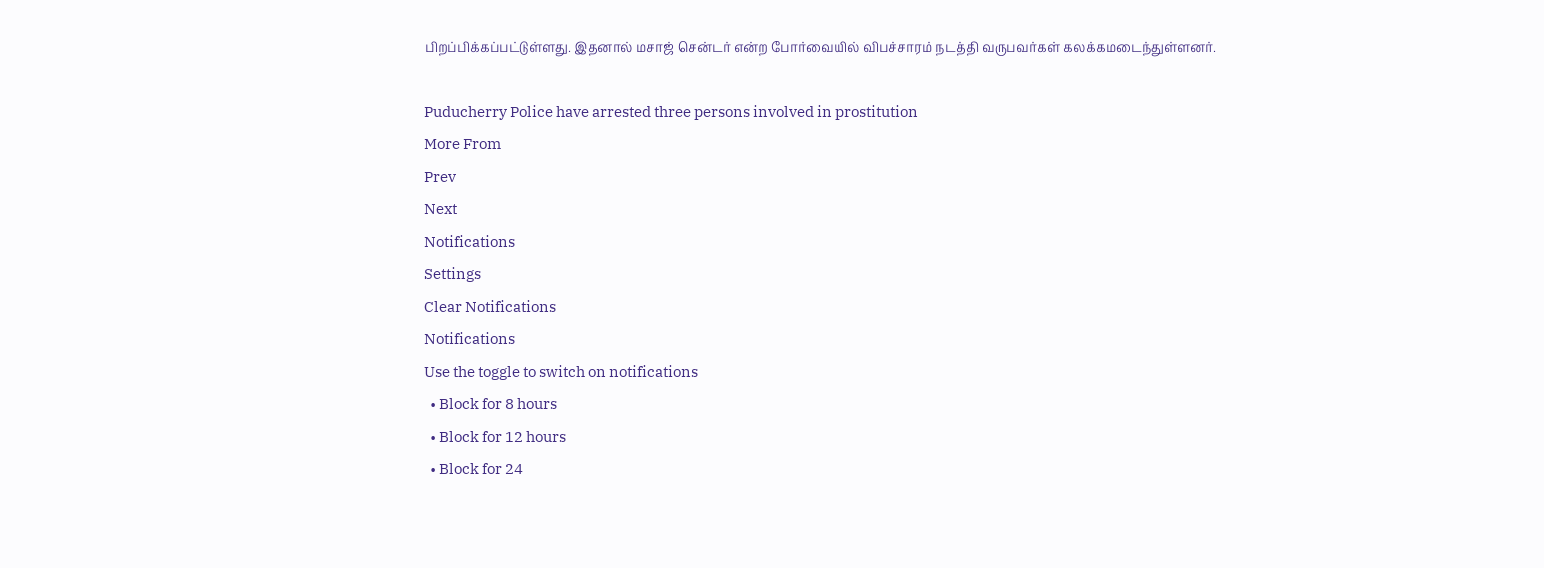பிறப்பிக்கப்பட்டுள்ளது. இதனால் மசாஜ் சென்டர் என்ற போர்வையில் விபச்சாரம் நடத்தி வருபவர்கள் கலக்கமடைந்துள்ளனர்.

Puducherry Police have arrested three persons involved in prostitution
More From
Prev
Next
Notifications
Settings
Clear Notifications
Notifications
Use the toggle to switch on notifications
  • Block for 8 hours
  • Block for 12 hours
  • Block for 24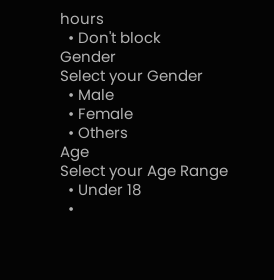hours
  • Don't block
Gender
Select your Gender
  • Male
  • Female
  • Others
Age
Select your Age Range
  • Under 18
  •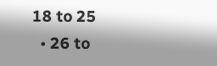18 to 25
  • 26 to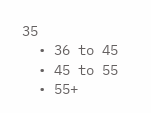35
  • 36 to 45
  • 45 to 55
  • 55+